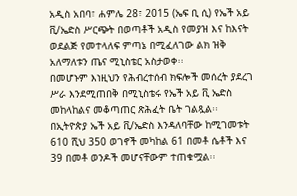አዲስ አበባ፣ ሐምሌ 28፣ 2015 (ኤፍ ቢ ሲ) የኤች አይ ቪ/ኤድስ ሥርጭት በወጣቶች አዲስ የመያዝ እና ከእናት ወደልጅ የመተላለፍ ምጣኔ በሚፈለገው ልክ ዝቅ አለማለቱን ጤና ሚኒስቴር አስታወቀ፡፡
በመሆኑም እነዚህን የሕብረተሰብ ክፍሎች መሰረት ያደረገ ሥራ እንደሚጠበቅ በሚኒስቴሩ የኤች አይ ቪ ኤድስ መከላከልና መቆጣጠር ጽሕፈት ቤት ገልጿል፡፡
በኢትዮጵያ ኤች አይ ቪ/ኤድስ እንዳለባቸው ከሚገመቱት 610 ሺህ 350 ወገኖች መካከል 61 በመቶ ሴቶች እና 39 በመቶ ወንዶች መሆናቸውም ተጠቁሟል፡፡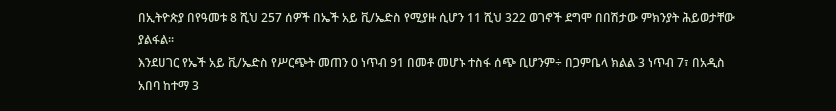በኢትዮጵያ በየዓመቱ 8 ሺህ 257 ሰዎች በኤች አይ ቪ/ኤድስ የሚያዙ ሲሆን 11 ሺህ 322 ወገኖች ደግሞ በበሽታው ምክንያት ሕይወታቸው ያልፋል፡፡
እንደሀገር የኤች አይ ቪ/ኤድስ የሥርጭት መጠን 0 ነጥብ 91 በመቶ መሆኑ ተስፋ ሰጭ ቢሆንም÷ በጋምቤላ ክልል 3 ነጥብ 7፣ በአዲስ አበባ ከተማ 3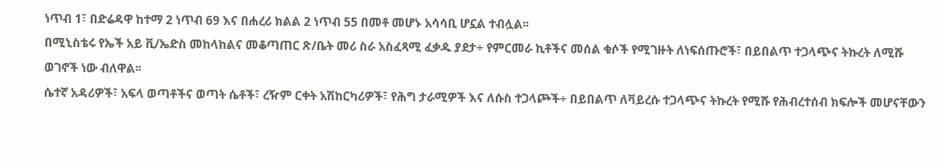ነጥብ 1፣ በድሬዳዋ ከተማ 2 ነጥብ 69 እና በሐረሪ ክልል 2 ነጥብ 55 በመቶ መሆኑ አሳሳቢ ሆኗል ተብሏል፡፡
በሚኒስቴሩ የኤች አይ ቪ/ኤድስ መከላከልና መቆጣጠር ጽ/ቤት መሪ ስራ አስፈጻሚ ፈቃዱ ያደታ÷ የምርመራ ኪቶችና መሰል ቁሶች የሚገዙት ለነፍሰጡሮች፣ በይበልጥ ተጋላጭና ትኩረት ለሚሹ ወገኖች ነው ብለዋል፡፡
ሴተኛ አዳሪዎች፣ አፍላ ወጣቶችና ወጣት ሴቶች፣ ረዥም ርቀት አሽከርካሪዎች፣ የሕግ ታራሚዎች እና ለሱስ ተጋላጮች÷ በይበልጥ ለቫይረሱ ተጋላጭና ትኩረት የሚሹ የሕብረተሰብ ክፍሎች መሆናቸውን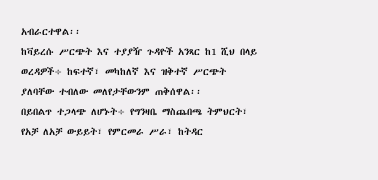አብራርተዋል፡፡
ከቫይረሱ ሥርጭት እና ተያያዥ ጉዳዮች አንጻር ከ1 ሺህ በላይ ወረዳዎች÷ ከፍተኛ፣ መካከለኛ እና ዝቅተኛ ሥርጭት ያለባቸው ተብለው መለየታቸውንም ጠቅሰዋል፡፡
በይበልጥ ተጋላጭ ለሆኑት÷ የግንዛቤ ማስጨበጫ ትምህርት፣ የአቻ ለአቻ ውይይት፣ የምርመራ ሥራ፣ ከትዳር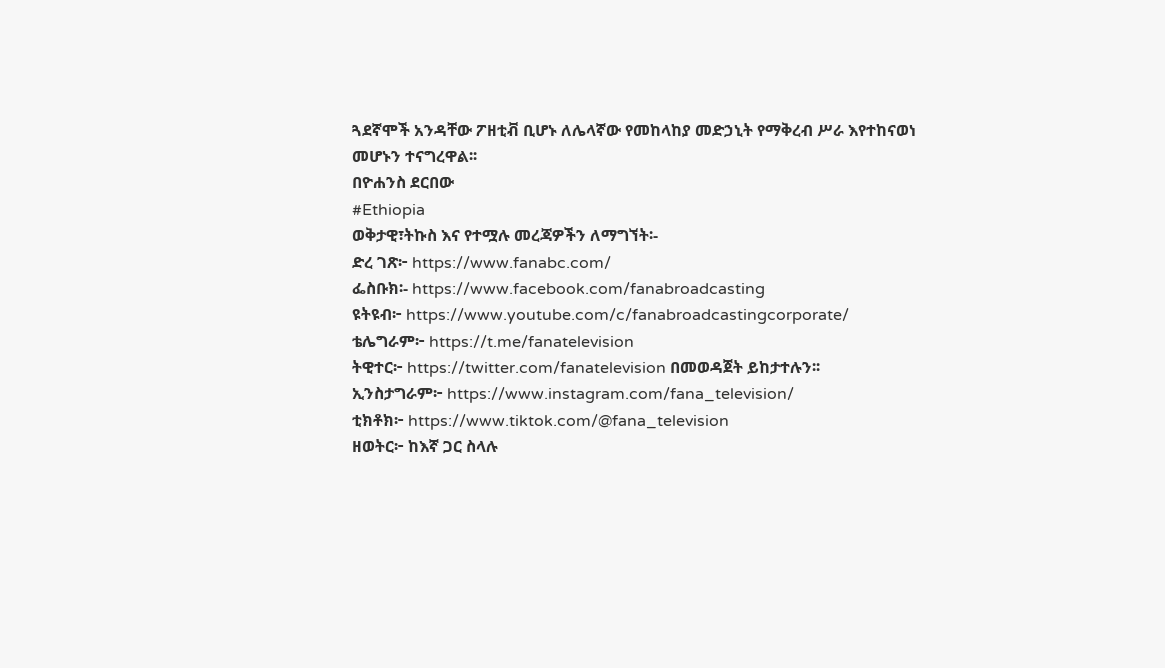ጓደኛሞች አንዳቸው ፖዘቲቭ ቢሆኑ ለሌላኛው የመከላከያ መድኃኒት የማቅረብ ሥራ እየተከናወነ መሆኑን ተናግረዋል፡፡
በዮሐንስ ደርበው
#Ethiopia
ወቅታዊ፣ትኩስ እና የተሟሉ መረጃዎችን ለማግኘት፡-
ድረ ገጽ፦ https://www.fanabc.com/
ፌስቡክ፡- https://www.facebook.com/fanabroadcasting
ዩትዩብ፦ https://www.youtube.com/c/fanabroadcastingcorporate/
ቴሌግራም፦ https://t.me/fanatelevision
ትዊተር፦ https://twitter.com/fanatelevision በመወዳጀት ይከታተሉን፡፡
ኢንስታግራም፦ https://www.instagram.com/fana_television/
ቲክቶክ፦ https://www.tiktok.com/@fana_television
ዘወትር፦ ከእኛ ጋር ስላሉ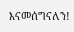እናመሰግናለን!